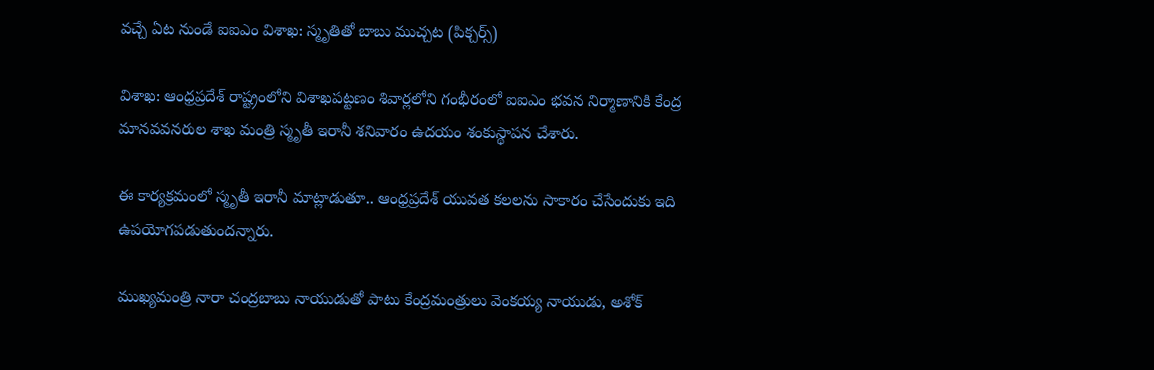వచ్చే ఏట నుండే ఐఐఎం విశాఖ: స్మృతితో బాబు ముచ్చట (పిక్చర్స్)

విశాఖ: ఆంధ్రప్రదేశ్ రాష్ట్రంలోని విశాఖపట్టణం శివార్లలోని గంభీరంలో ఐఐఎం భవన నిర్మాణానికి కేంద్ర మానవవనరుల శాఖ మంత్రి స్మృతీ ఇరానీ శనివారం ఉదయం శంకుస్థాపన చేశారు.

ఈ కార్యక్రమంలో స్మృతీ ఇరానీ మాట్లాడుతూ.. ఆంధ్రప్రదేశ్‌ యువత కలలను సాకారం చేసేందుకు ఇది ఉపయోగపడుతుందన్నారు.

ముఖ్యమంత్రి నారా చంద్రబాబు నాయుడుతో పాటు కేంద్రమంత్రులు వెంకయ్య నాయుడు, అశోక్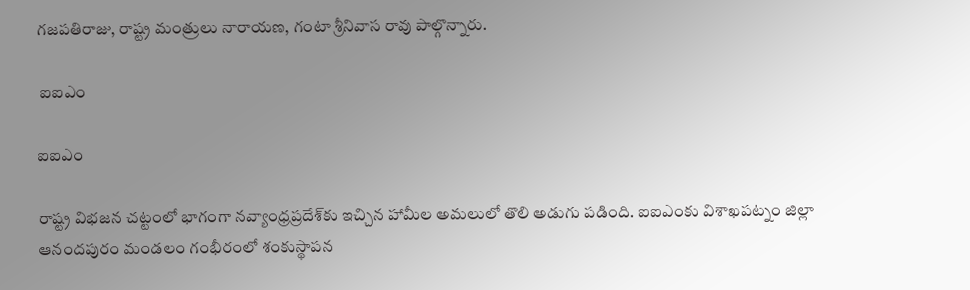గజపతిరాజు, రాష్ట్ర మంత్రులు నారాయణ, గంటా శ్రీనివాస రావు పాల్గొన్నారు.

 ఐఐఎం

ఐఐఎం

రాష్ట్ర విభజన చట్టంలో భాగంగా నవ్యాంధ్రప్రదేశ్‌కు ఇచ్చిన హామీల అమలులో తొలి అడుగు పడింది. ఐఐఎంకు విశాఖపట్నం జిల్లా ఆనందపురం మండలం గంభీరంలో శంకుస్థాపన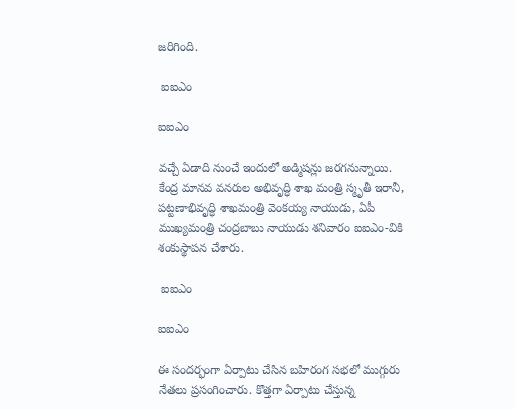జరిగింది.

 ఐఐఎం

ఐఐఎం

వచ్చే ఏడాది నుంచే ఇందులో అడ్మిషన్లు జరగనున్నాయి. కేంద్ర మానవ వనరుల అభివృద్ధి శాఖ మంత్రి స్మృతీ ఇరానీ, పట్టణాభివృద్ధి శాఖమంత్రి వెంకయ్య నాయుడు, ఏపీ ముఖ్యమంత్రి చంద్రబాబు నాయుడు శనివారం ఐఐఎం-వికి శంకుస్థాపన చేశారు.

 ఐఐఎం

ఐఐఎం

ఈ సందర్భంగా ఏర్పాటు చేసిన బహిరంగ సభలో ముగ్గురు నేతలు ప్రసంగించారు. కొత్తగా ఏర్పాటు చేస్తున్న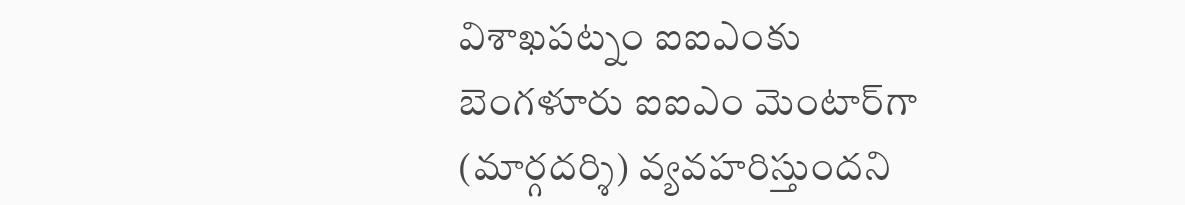విశాఖపట్నం ఐఐఎంకు బెంగళూరు ఐఐఎం మెంటార్‌‌గా (మార్గదర్శి) వ్యవహరిస్తుందని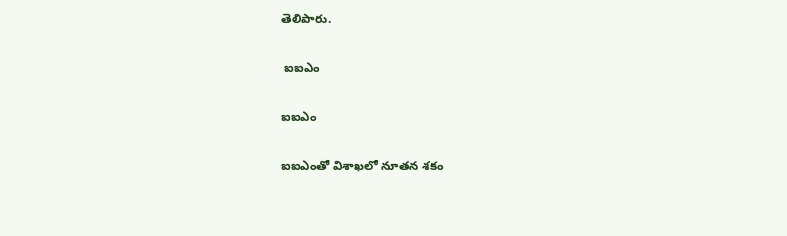తెలిపారు.

 ఐఐఎం

ఐఐఎం

ఐఐఎంతో విశాఖలో నూతన శకం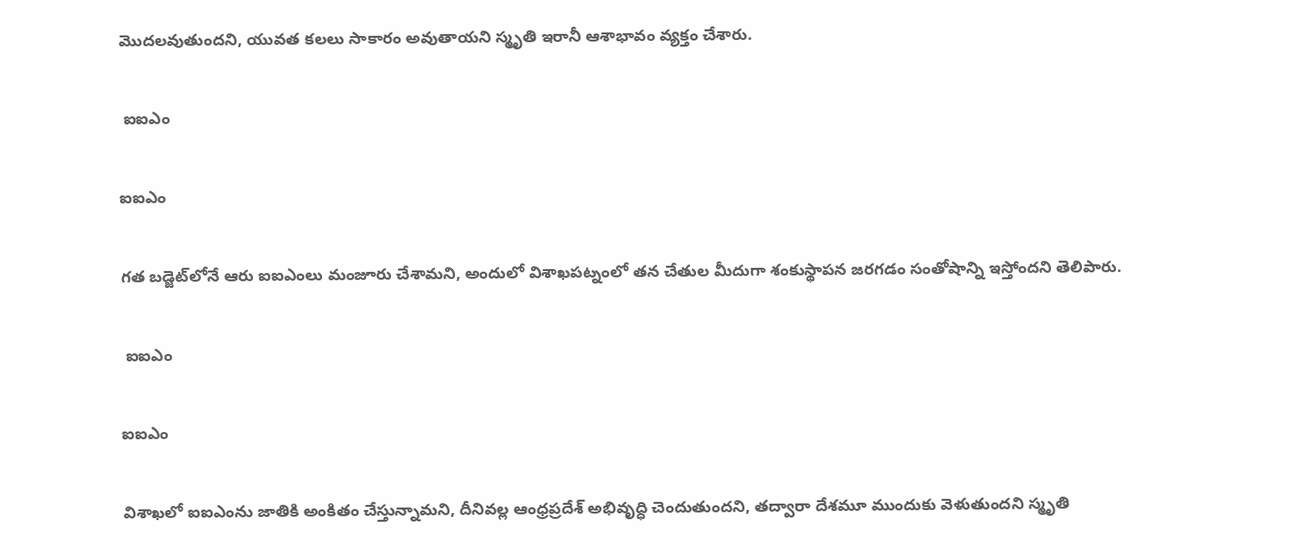మొదలవుతుందని, యువత కలలు సాకారం అవుతాయని స్మృతి ఇరానీ ఆశాభావం వ్యక్తం చేశారు.

 ఐఐఎం

ఐఐఎం

గత బడ్జెట్‌లోనే ఆరు ఐఐఎంలు మంజూరు చేశామని, అందులో విశాఖపట్నంలో తన చేతుల మీదుగా శంకుస్థాపన జరగడం సంతోషాన్ని ఇస్తోందని తెలిపారు.

 ఐఐఎం

ఐఐఎం

విశాఖలో ఐఐఎంను జాతికి అంకితం చేస్తున్నామని, దీనివల్ల ఆంధ్రప్రదేశ్‌ అభివృద్ధి చెందుతుందని, తద్వారా దేశమూ ముందుకు వెళుతుందని స్మృతి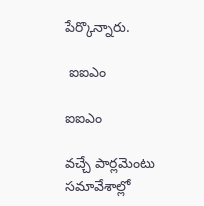పేర్కొన్నారు.

 ఐఐఎం

ఐఐఎం

వచ్చే పార్లమెంటు సమావేశాల్లో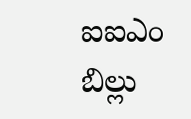ఐఐఎం బిల్లు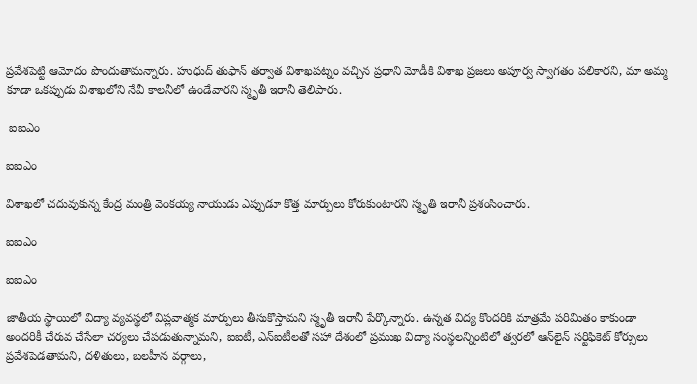ప్రవేశపెట్టి ఆమోదం పొందుతామన్నారు. హుధుద్ తుఫాన్‌ తర్వాత విశాఖపట్నం వచ్చిన ప్రధాని మోడీకి విశాఖ ప్రజలు అపూర్వ స్వాగతం పలికారని, మా అమ్మ కూడా ఒకప్పుడు విశాఖలోని నేవీ కాలనీలో ఉండేవారని స్మృతీ ఇరానీ తెలిపారు.

 ఐఐఎం

ఐఐఎం

విశాఖలో చదువుకున్న కేంద్ర మంత్రి వెంకయ్య నాయుడు ఎప్పుడూ కొత్త మార్పులు కోరుకుంటారని స్మృతి ఇరానీ ప్రశంసించారు.

ఐఐఎం

ఐఐఎం

జాతీయ స్థాయిలో విద్యా వ్యవస్థలో విప్లవాత్మక మార్పులు తీసుకొస్తామని స్మృతీ ఇరానీ పేర్కొన్నారు. ఉన్నత విద్య కొందరికి మాత్రమే పరిమితం కాకుండా అందరికీ చేరువ చేసేలా చర్యలు చేపడుతున్నామని, ఐఐటీ, ఎన్‌ఐటీలతో సహా దేశంలో ప్రముఖ విద్యా సంస్థలన్నింటిలో త్వరలో ఆన్‌లైన్‌ సర్టిఫికెట్‌ కోర్సులు ప్రవేశపెడతామని, దళితులు, బలహీన వర్గాలు,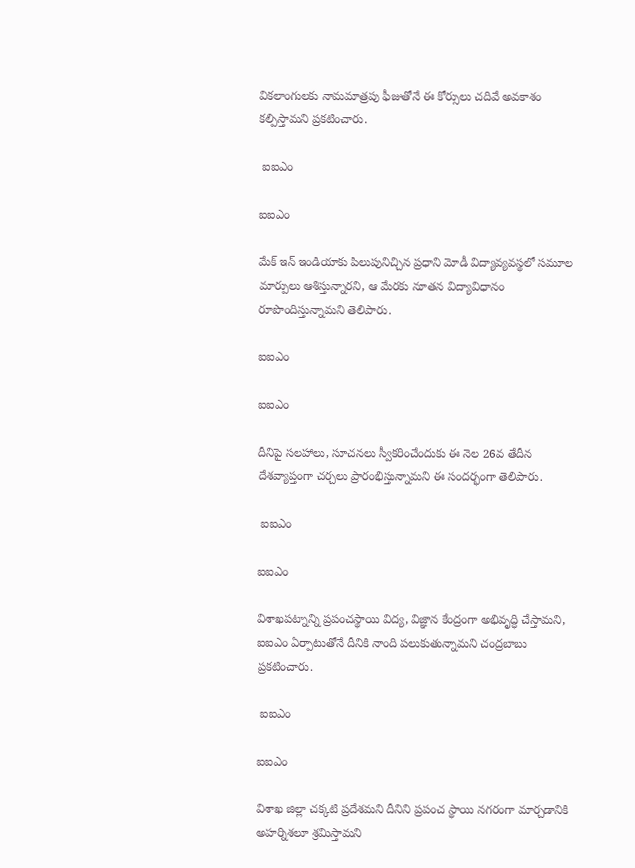వికలాంగులకు నామమాత్రపు ఫీజుతోనే ఈ కోర్సులు చదివే అవకాశం కల్పిస్తామని ప్రకటించారు.

 ఐఐఎం

ఐఐఎం

మేక్‌ ఇన్‌ ఇండియాకు పిలుపునిచ్చిన ప్రధాని మోడీ విద్యావ్యవస్థలో సమూల మార్పులు ఆశిస్తున్నారని, ఆ మేరకు నూతన విద్యావిధానం రూపొందిస్తున్నామని తెలిపారు.

ఐఐఎం

ఐఐఎం

దీనిపై సలహాలు, సూచనలు స్వీకరించేందుకు ఈ నెల 26వ తేదీన దేశవ్యాప్తంగా చర్చలు ప్రారంభిస్తున్నామని ఈ సందర్భంగా తెలిపారు.

 ఐఐఎం

ఐఐఎం

విశాఖపట్నాన్ని ప్రపంచస్థాయి విద్య, విజ్ఞాన కేంద్రంగా అభివృద్ధి చేస్తామని, ఐఐఎం ఏర్పాటుతోనే దీనికి నాంది పలుకుతున్నామని చంద్రబాబు ప్రకటించారు.

 ఐఐఎం

ఐఐఎం

విశాఖ జిల్లా చక్కటి ప్రదేశమని దీనిని ప్రపంచ స్థాయి నగరంగా మార్చడానికి అహర్నిశలూ శ్రమిస్తామని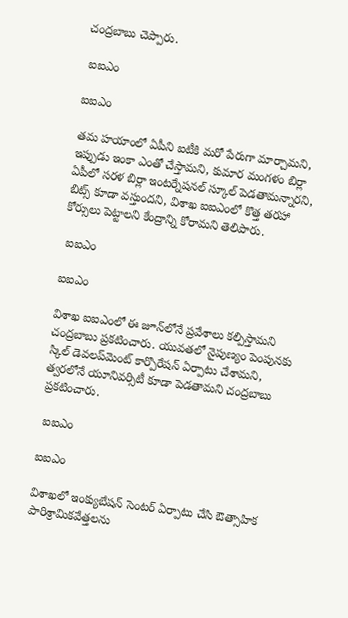చంద్రబాబు చెప్పారు.

 ఐఐఎం

ఐఐఎం

తమ హయాంలో ఏపీని ఐటీకి మరో పేరుగా మార్చామని, ఇప్పుడు ఇంకా ఎంతో చేస్తామని, కుమార మంగళం బిర్లా ఏపీలో సరళ బిర్లా ఇంటర్నేషనల్‌ స్కూల్‌ పెడతామన్నారని, బిట్స్‌ కూడా వస్తుందని, విశాఖ ఐఐఎంలో కొత్త తరహా కోర్సులు పెట్టాలని కేంద్రాన్ని కోరామని తెలిపారు.

 ఐఐఎం

ఐఐఎం

విశాఖ ఐఐఎంలో ఈ జూన్‌లోనే ప్రవేశాలు కల్పిస్తామని చంద్రబాబు ప్రకటించారు. యువతలో నైపుణ్యం పెంపునకు స్కిల్‌ డెవలప్‌మెంట్‌ కార్పొరేషన్‌ ఏర్పాటు చేశామని, త్వరలోనే యూనివర్సిటీ కూడా పెడతామని చంద్రబాబు ప్రకటించారు.

 ఐఐఎం

ఐఐఎం

విశాఖలో ఇంక్యుబేషన్‌ సెంటర్‌ ఏర్పాటు చేసి ఔత్సాహిక పారిశ్రామికవేత్తలను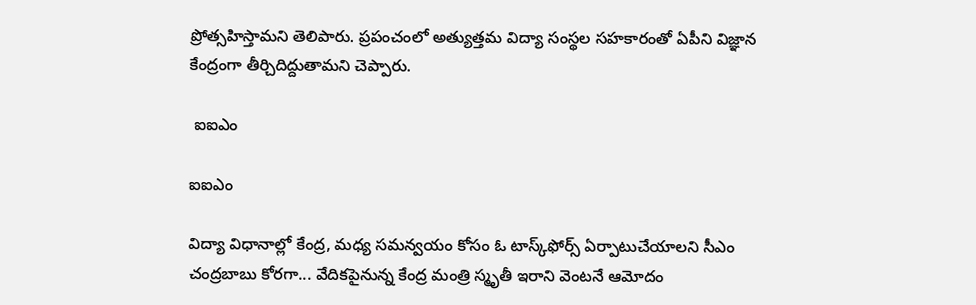ప్రోత్సహిస్తామని తెలిపారు. ప్రపంచంలో అత్యుత్తమ విద్యా సంస్థల సహకారంతో ఏపీని విజ్ఞాన కేంద్రంగా తీర్చిదిద్దుతామని చెప్పారు.

 ఐఐఎం

ఐఐఎం

విద్యా విధానాల్లో కేంద్ర, మధ్య సమన్వయం కోసం ఓ టాస్క్‌ఫోర్స్‌ ఏర్పాటుచేయాలని సీఎం చంద్రబాబు కోరగా... వేదికపైనున్న కేంద్ర మంత్రి స్మృతీ ఇరాని వెంటనే ఆమోదం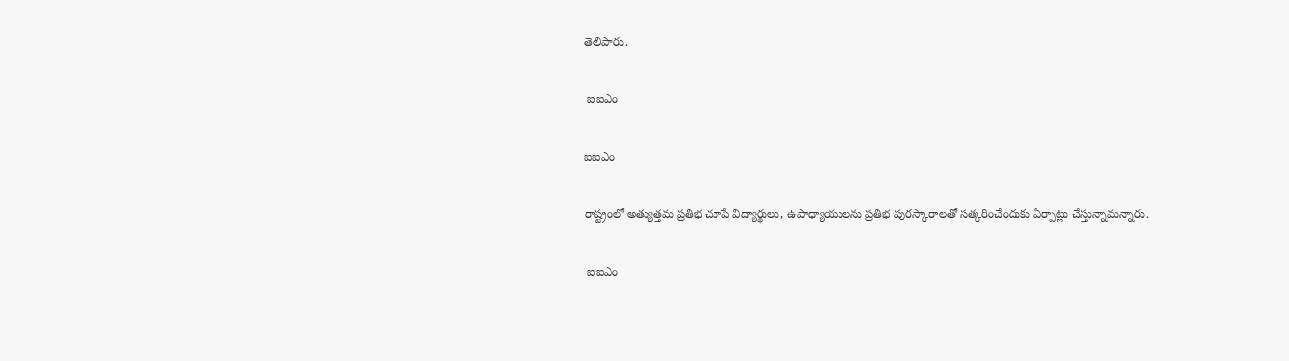తెలిపారు.

 ఐఐఎం

ఐఐఎం

రాష్ట్రంలో అత్యుత్తమ ప్రతిభ చూపే విద్యార్థులు, ఉపాధ్యాయులను ప్రతిభ పురస్కారాలతో సత్కరించేందుకు ఏర్పాట్లు చేస్తున్నామన్నారు.

 ఐఐఎం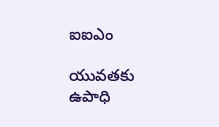ఐఐఎం

యువతకు ఉపాధి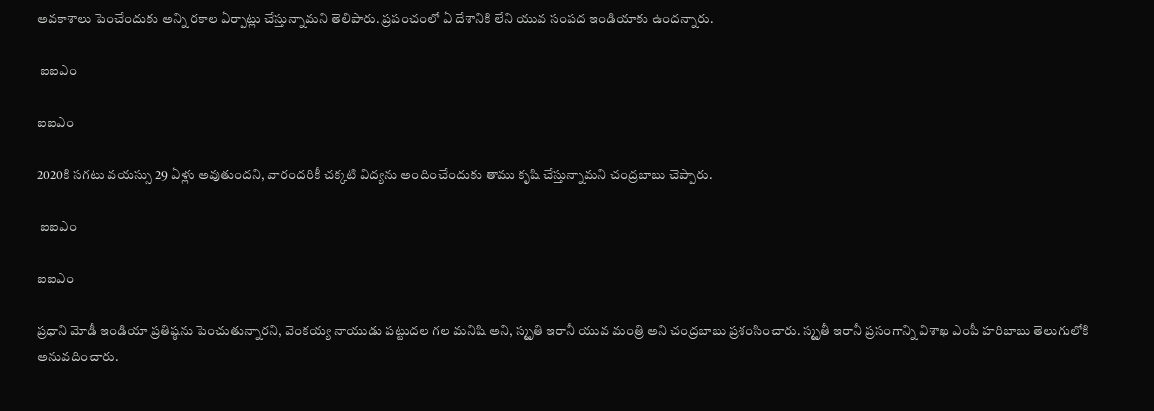అవకాశాలు పెంచేందుకు అన్ని రకాల ఏర్పాట్లు చేస్తున్నామని తెలిపారు. ప్రపంచంలో ఏ దేశానికి లేని యువ సంపద ఇండియాకు ఉందన్నారు.

 ఐఐఎం

ఐఐఎం

2020కి సగటు వయస్సు 29 ఏళ్లు అవుతుందని, వారందరికీ చక్కటి విద్యను అందించేందుకు తాము కృషి చేస్తున్నామని చంద్రబాబు చెప్పారు.

 ఐఐఎం

ఐఐఎం

ప్రధాని మోడీ ఇండియా ప్రతిష్ఠను పెంచుతున్నారని, వెంకయ్య నాయుడు పట్టుదల గల మనిషి అని, స్మృతి ఇరానీ యువ మంత్రి అని చంద్రబాబు ప్రశంసించారు. స్మృతీ ఇరానీ ప్రసంగాన్ని విశాఖ ఎంపీ హరిబాబు తెలుగులోకి అనువదించారు.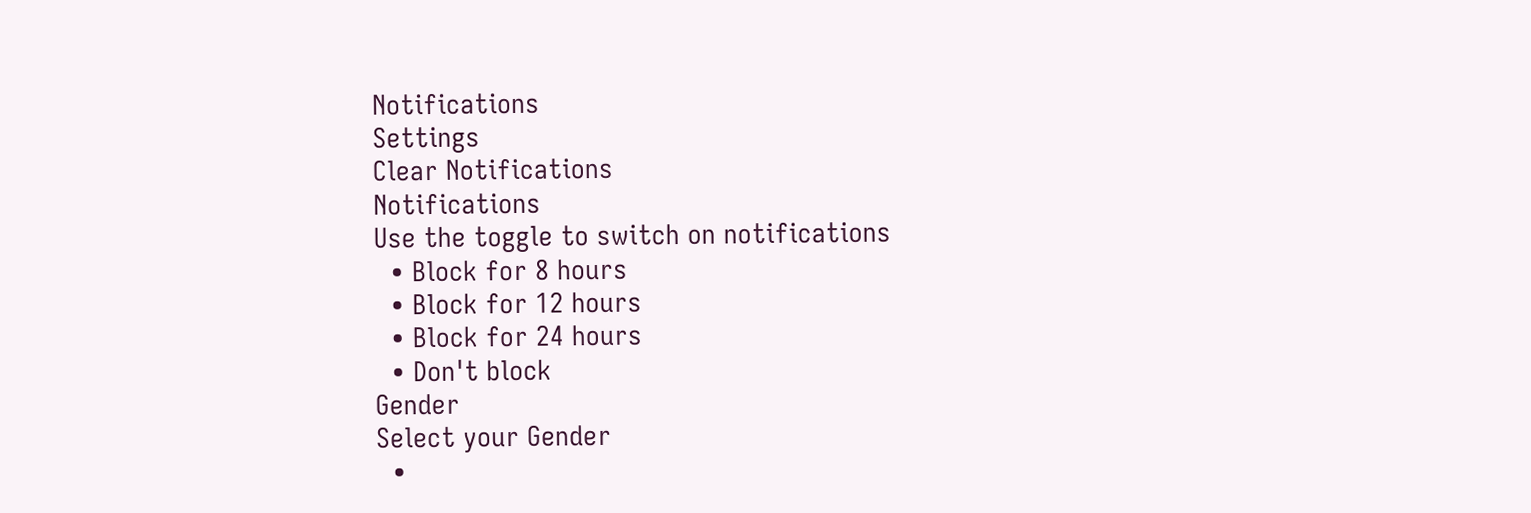Notifications
Settings
Clear Notifications
Notifications
Use the toggle to switch on notifications
  • Block for 8 hours
  • Block for 12 hours
  • Block for 24 hours
  • Don't block
Gender
Select your Gender
  •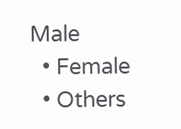Male
  • Female
  • Others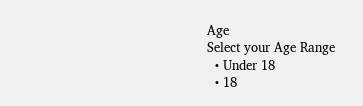Age
Select your Age Range
  • Under 18
  • 18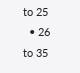to 25
  • 26 to 35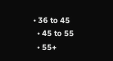• 36 to 45
  • 45 to 55
  • 55+